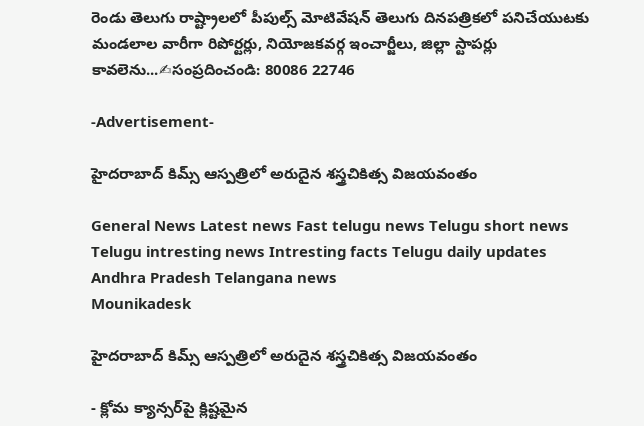రెండు తెలుగు రాష్ట్రాలలో పీపుల్స్ మోటివేషన్ తెలుగు దినపత్రికలో పనిచేయుటకు మండలాల వారీగా రిపోర్టర్లు, నియోజకవర్గ ఇంచార్జీలు, జిల్లా స్టాపర్లు కావలెను...✍సంప్రదించండి: 80086 22746

-Advertisement-

హైదరాబాద్ కిమ్స్ ఆస్పత్రిలో అరుదైన శస్త్రచికిత్స విజయవంతం

General News Latest news Fast telugu news Telugu short news Telugu intresting news Intresting facts Telugu daily updates Andhra Pradesh Telangana news
Mounikadesk

హైదరాబాద్ కిమ్స్ ఆస్పత్రిలో అరుదైన శస్త్రచికిత్స విజయవంతం

- క్లోమ క్యాన్సర్‌పై క్లిష్టమైన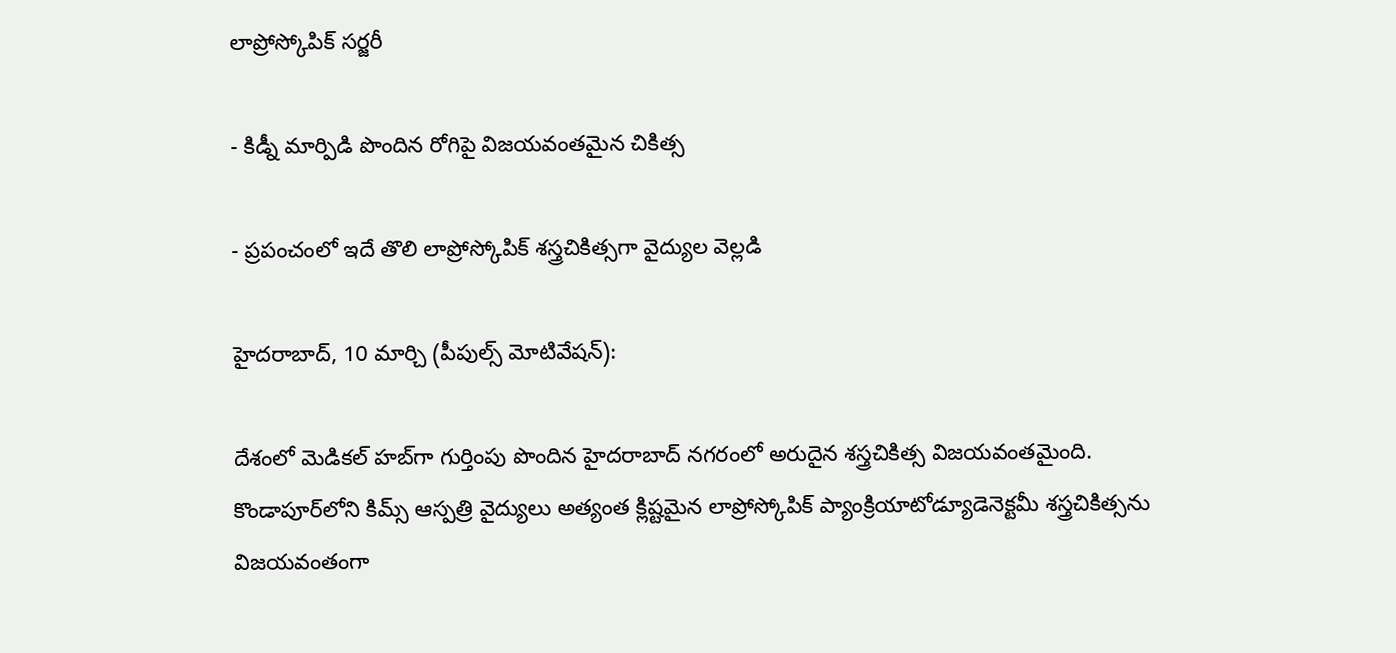లాప్రోస్కోపిక్ సర్జరీ

- కిడ్నీ మార్పిడి పొందిన రోగిపై విజయవంతమైన చికిత్స

- ప్రపంచంలో ఇదే తొలి లాప్రోస్కోపిక్ శస్త్రచికిత్సగా వైద్యుల వెల్లడి

హైదరాబాద్, 10 మార్చి (పీపుల్స్ మోటివేషన్):

దేశంలో మెడికల్ హబ్‌గా గుర్తింపు పొందిన హైదరాబాద్ నగరంలో అరుదైన శస్త్రచికిత్స విజయవంతమైంది. కొండాపూర్‌లోని కిమ్స్ ఆస్పత్రి వైద్యులు అత్యంత క్లిష్టమైన లాప్రోస్కోపిక్ ప్యాంక్రియాటోడ్యూడెనెక్టమీ శస్త్రచికిత్సను విజయవంతంగా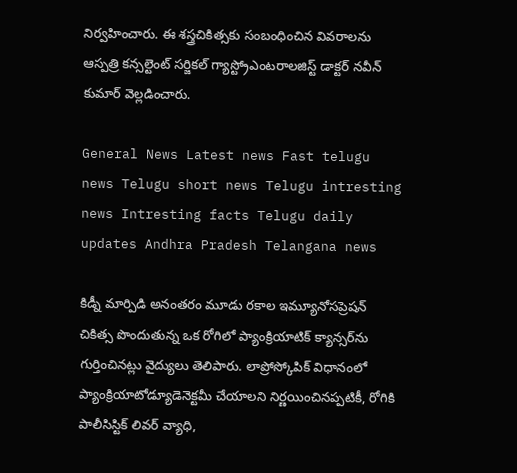నిర్వహించారు. ఈ శస్త్రచికిత్సకు సంబంధించిన వివరాలను ఆస్పత్రి కన్సల్టెంట్ సర్జికల్ గ్యాస్ట్రోఎంటరాలజిస్ట్ డాక్టర్ నవీన్ కుమార్ వెల్లడించారు.

General News Latest news Fast telugu news Telugu short news Telugu intresting news Intresting facts Telugu daily updates Andhra Pradesh Telangana news

కిడ్నీ మార్పిడి అనంతరం మూడు రకాల ఇమ్యూనోసప్రెషన్ చికిత్స పొందుతున్న ఒక రోగిలో ప్యాంక్రియాటిక్ క్యాన్సర్‌ను గుర్తించినట్లు వైద్యులు తెలిపారు. లాప్రోస్కోపిక్ విధానంలో ప్యాంక్రియాటోడ్యూడెనెక్టమీ చేయాలని నిర్ణయించినప్పటికీ, రోగికి పాలీసిస్టిక్ లివర్ వ్యాధి,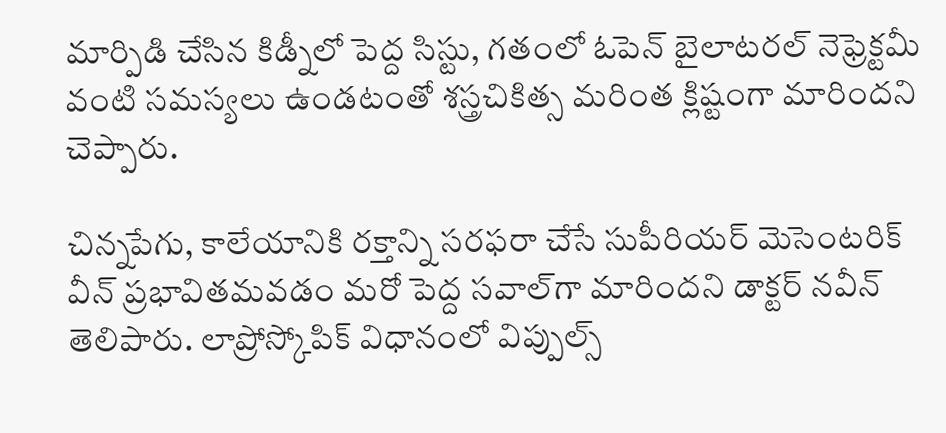మార్పిడి చేసిన కిడ్నీలో పెద్ద సిస్టు, గతంలో ఓపెన్ బైలాటరల్ నెఫ్రెక్టమీ వంటి సమస్యలు ఉండటంతో శస్త్రచికిత్స మరింత క్లిష్టంగా మారిందని చెప్పారు.

చిన్నపేగు, కాలేయానికి రక్తాన్ని సరఫరా చేసే సుపీరియర్ మెసెంటరిక్ వీన్ ప్రభావితమవడం మరో పెద్ద సవాల్‌గా మారిందని డాక్టర్ నవీన్ తెలిపారు. లాప్రోస్కోపిక్ విధానంలో విప్పుల్స్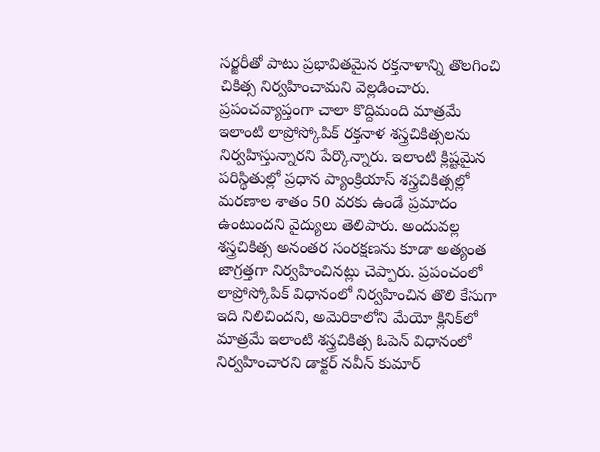సర్జరీతో పాటు ప్రభావితమైన రక్తనాళాన్ని తొలగించి చికిత్స నిర్వహించామని వెల్లడించారు. ప్రపంచవ్యాప్తంగా చాలా కొద్దిమంది మాత్రమే ఇలాంటి లాప్రోస్కోపిక్ రక్తనాళ శస్త్రచికిత్సలను నిర్వహిస్తున్నారని పేర్కొన్నారు. ఇలాంటి క్లిష్టమైన పరిస్థితుల్లో ప్రధాన ప్యాంక్రియాస్ శస్త్రచికిత్సల్లో మరణాల శాతం 50 వరకు ఉండే ప్రమాదం ఉంటుందని వైద్యులు తెలిపారు. అందువల్ల శస్త్రచికిత్స అనంతర సంరక్షణను కూడా అత్యంత జాగ్రత్తగా నిర్వహించినట్లు చెప్పారు. ప్రపంచంలో లాప్రోస్కోపిక్ విధానంలో నిర్వహించిన తొలి కేసుగా ఇది నిలిచిందని, అమెరికాలోని మేయో క్లినిక్‌లో మాత్రమే ఇలాంటి శస్త్రచికిత్స ఓపెన్ విధానంలో నిర్వహించారని డాక్టర్ నవీన్ కుమార్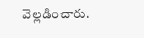వెల్లడించారు.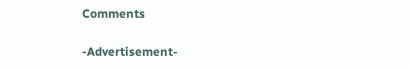Comments

-Advertisement-